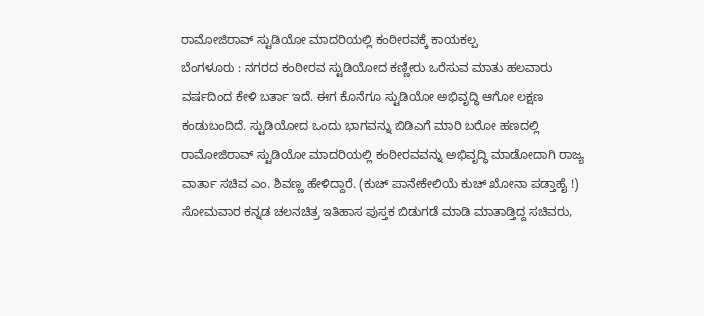ರಾಮೋಜಿರಾವ್ ಸ್ಟುಡಿಯೋ ಮಾದರಿಯಲ್ಲಿ ಕಂಠೀರವಕ್ಕೆ ಕಾಯಕಲ್ಪ
ಬೆಂಗಳೂರು : ನಗರದ ಕಂಠೀರವ ಸ್ಟುಡಿಯೋದ ಕಣ್ಣೀರು ಒರೆಸುವ ಮಾತು ಹಲವಾರು ವರ್ಷದಿಂದ ಕೇಳಿ ಬರ್ತಾ ಇದೆ. ಈಗ ಕೊನೆಗೂ ಸ್ಟುಡಿಯೋ ಅಭಿವೃದ್ಧಿ ಆಗೋ ಲಕ್ಷಣ ಕಂಡುಬಂದಿದೆ. ಸ್ಟುಡಿಯೋದ ಒಂದು ಭಾಗವನ್ನು ಬಿಡಿಎಗೆ ಮಾರಿ ಬರೋ ಹಣದಲ್ಲಿ ರಾಮೋಜಿರಾವ್ ಸ್ಟುಡಿಯೋ ಮಾದರಿಯಲ್ಲಿ ಕಂಠೀರವವನ್ನು ಅಭಿವೃದ್ಧಿ ಮಾಡೋದಾಗಿ ರಾಜ್ಯ ವಾರ್ತಾ ಸಚಿವ ಎಂ. ಶಿವಣ್ಣ ಹೇಳಿದ್ದಾರೆ. (ಕುಚ್ ಪಾನೇಕೇಲಿಯೆ ಕುಚ್ ಖೋನಾ ಪಡ್ತಾಹೈ !)
ಸೋಮವಾರ ಕನ್ನಡ ಚಲನಚಿತ್ರ ಇತಿಹಾಸ ಪುಸ್ತಕ ಬಿಡುಗಡೆ ಮಾಡಿ ಮಾತಾಡ್ತಿದ್ದ ಸಚಿವರು,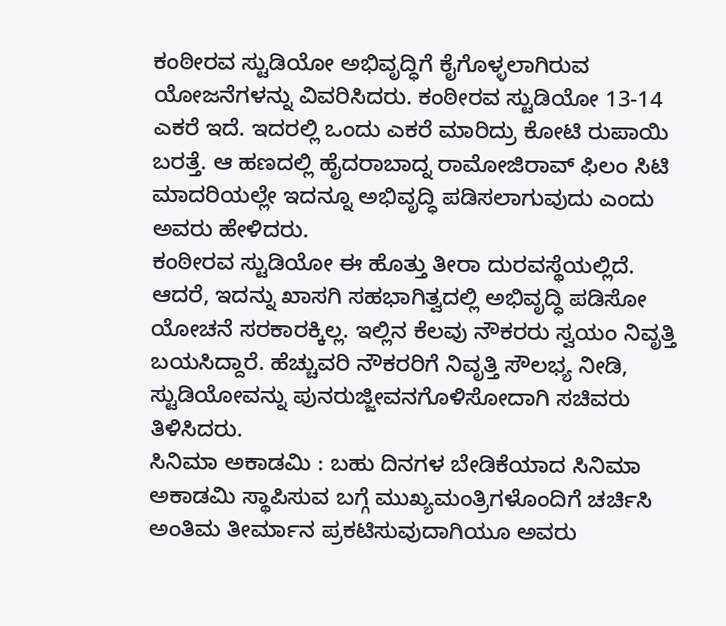ಕಂಠೀರವ ಸ್ಟುಡಿಯೋ ಅಭಿವೃದ್ಧಿಗೆ ಕೈಗೊಳ್ಳಲಾಗಿರುವ ಯೋಜನೆಗಳನ್ನು ವಿವರಿಸಿದರು. ಕಂಠೀರವ ಸ್ಟುಡಿಯೋ 13-14 ಎಕರೆ ಇದೆ. ಇದರಲ್ಲಿ ಒಂದು ಎಕರೆ ಮಾರಿದ್ರು ಕೋಟಿ ರುಪಾಯಿ ಬರತ್ತೆ. ಆ ಹಣದಲ್ಲಿ ಹೈದರಾಬಾದ್ನ ರಾಮೋಜಿರಾವ್ ಫಿಲಂ ಸಿಟಿ ಮಾದರಿಯಲ್ಲೇ ಇದನ್ನೂ ಅಭಿವೃದ್ಧಿ ಪಡಿಸಲಾಗುವುದು ಎಂದು ಅವರು ಹೇಳಿದರು.
ಕಂಠೀರವ ಸ್ಟುಡಿಯೋ ಈ ಹೊತ್ತು ತೀರಾ ದುರವಸ್ಥೆಯಲ್ಲಿದೆ. ಆದರೆ, ಇದನ್ನು ಖಾಸಗಿ ಸಹಭಾಗಿತ್ವದಲ್ಲಿ ಅಭಿವೃದ್ಧಿ ಪಡಿಸೋ ಯೋಚನೆ ಸರಕಾರಕ್ಕಿಲ್ಲ. ಇಲ್ಲಿನ ಕೆಲವು ನೌಕರರು ಸ್ವಯಂ ನಿವೃತ್ತಿ ಬಯಸಿದ್ದಾರೆ. ಹೆಚ್ಚುವರಿ ನೌಕರರಿಗೆ ನಿವೃತ್ತಿ ಸೌಲಭ್ಯ ನೀಡಿ, ಸ್ಟುಡಿಯೋವನ್ನು ಪುನರುಜ್ಜೀವನಗೊಳಿಸೋದಾಗಿ ಸಚಿವರು ತಿಳಿಸಿದರು.
ಸಿನಿಮಾ ಅಕಾಡಮಿ : ಬಹು ದಿನಗಳ ಬೇಡಿಕೆಯಾದ ಸಿನಿಮಾ ಅಕಾಡಮಿ ಸ್ಥಾಪಿಸುವ ಬಗ್ಗೆ ಮುಖ್ಯಮಂತ್ರಿಗಳೊಂದಿಗೆ ಚರ್ಚಿಸಿ ಅಂತಿಮ ತೀರ್ಮಾನ ಪ್ರಕಟಿಸುವುದಾಗಿಯೂ ಅವರು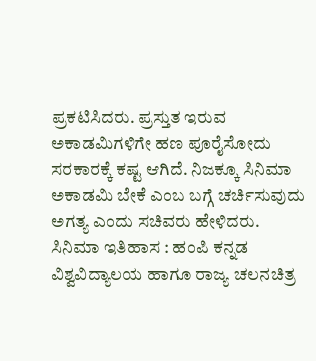ಪ್ರಕಟಿಸಿದರು. ಪ್ರಸ್ತುತ ಇರುವ ಅಕಾಡಮಿಗಳಿಗೇ ಹಣ ಪೂರೈಸೋದು ಸರಕಾರಕ್ಕೆ ಕಷ್ಟ ಆಗಿದೆ. ನಿಜಕ್ಕೂ ಸಿನಿಮಾ ಅಕಾಡಮಿ ಬೇಕೆ ಎಂಬ ಬಗ್ಗೆ ಚರ್ಚಿಸುವುದು ಅಗತ್ಯ ಎಂದು ಸಚಿವರು ಹೇಳಿದರು.
ಸಿನಿಮಾ ಇತಿಹಾಸ : ಹಂಪಿ ಕನ್ನಡ ವಿಶ್ವವಿದ್ಯಾಲಯ ಹಾಗೂ ರಾಜ್ಯ ಚಲನಚಿತ್ರ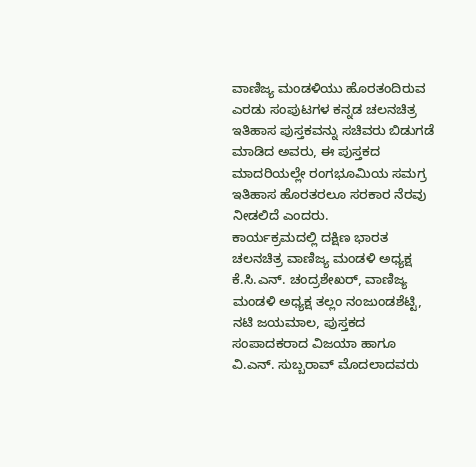ವಾಣಿಜ್ಯ ಮಂಡಳಿಯು ಹೊರತಂದಿರುವ ಎರಡು ಸಂಪುಟಗಳ ಕನ್ನಡ ಚಲನಚಿತ್ರ ಇತಿಹಾಸ ಪುಸ್ತಕವನ್ನು ಸಚಿವರು ಬಿಡುಗಡೆ ಮಾಡಿದ ಅವರು, ಈ ಪುಸ್ತಕದ ಮಾದರಿಯಲ್ಲೇ ರಂಗಭೂಮಿಯ ಸಮಗ್ರ ಇತಿಹಾಸ ಹೊರತರಲೂ ಸರಕಾರ ನೆರವು ನೀಡಲಿದೆ ಎಂದರು.
ಕಾರ್ಯಕ್ರಮದಲ್ಲಿ ದಕ್ಷಿಣ ಭಾರತ ಚಲನಚಿತ್ರ ವಾಣಿಜ್ಯ ಮಂಡಳಿ ಅಧ್ಯಕ್ಷ ಕೆ.ಸಿ.ಎನ್. ಚಂದ್ರಶೇಖರ್, ವಾಣಿಜ್ಯ ಮಂಡಳಿ ಅಧ್ಯಕ್ಷ ತಲ್ಲಂ ನಂಜುಂಡಶೆಟ್ಟಿ, ನಟಿ ಜಯಮಾಲ, ಪುಸ್ತಕದ ಸಂಪಾದಕರಾದ ವಿಜಯಾ ಹಾಗೂ ವಿ.ಎನ್. ಸುಬ್ಬರಾವ್ ಮೊದಲಾದವರು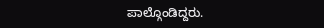ಪಾಲ್ಗೊಂಡಿದ್ದರು.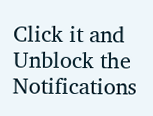Click it and Unblock the Notifications